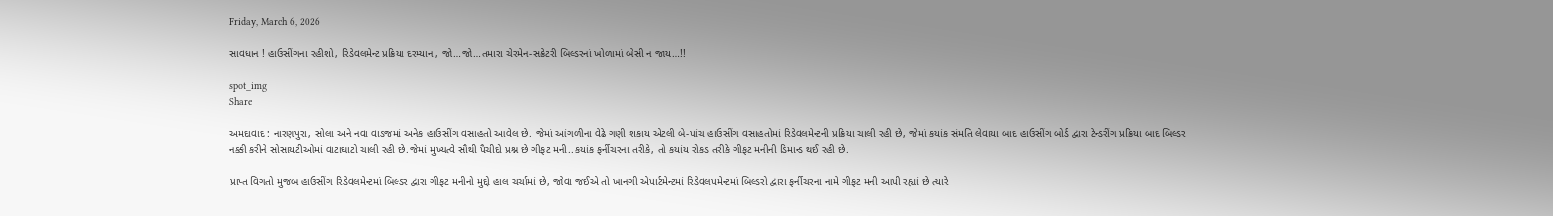Friday, March 6, 2026

સાવધાન ! હાઉસીંગના રહીશો, રિડેવલમેન્ટ પ્રક્રિયા દરમ્યાન, જો…જો…તમારા ચેરમેન-સક્રેટરી બિલ્ડરનાં ખોળામાં બેસી ન જાય…!!

spot_img
Share

અમદાવાદ : નારણપુરા, સોલા અને નવા વાડજમાં અનેક હાઉસીંગ વસાહતો આવેલ છે. જેમાં આંગળીના વેઢે ગણી શકાય એટલી બે-પાંચ હાઉસીંગ વસાહતોમાં રિડેવલમેન્ટની પ્રક્રિયા ચાલી રહી છે, જેમાં કયાંક સંમતિ લેવાયા બાદ હાઉસીંગ બોર્ડ દ્વારા ટેન્ડરીંગ પ્રક્રિયા બાદ બિલ્ડર નક્કી કરીને સોસાયટીઓમાં વાટાઘાટો ચાલી રહી છે.જેમાં મુખ્યત્વે સૌથી પૈચીદો પ્રશ્ન છે ગીફટ મની..કયાંક ફર્નીચરના તરીકે, તો કયાંય રોકડ તરીકે ગીફટ મનીની ડિમાન્ડ થઈ રહી છે.

પ્રાપ્ત વિગતો મુજબ હાઉસીંગ રિડેવલમેન્ટમાં બિલ્ડર દ્વારા ગીફટ મનીનો મુદ્દો હાલ ચર્ચામાં છે, જોવા જઈએ તો ખાનગી એપાર્ટમેન્ટમાં રિડેવલપમેન્ટમાં બિલ્ડરો દ્વારા ફર્નીચરના નામે ગીફટ મની આપી રહ્યાં છે ત્યારે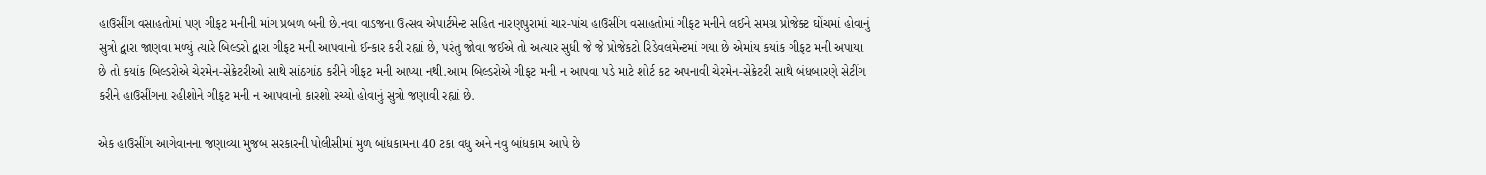હાઉસીંગ વસાહતોમાં પણ ગીફટ મનીની માંગ પ્રબળ બની છે.નવા વાડજના ઉત્સવ એપાર્ટમેન્ટ સહિત નારણપુરામાં ચાર-પાંચ હાઉસીંગ વસાહતોમાં ગીફટ મનીને લઈને સમગ્ર પ્રોજેક્ટ ઘોંચમાં હોવાનું સુત્રો દ્વારા જાણવા મળ્યું ત્યારે બિલ્ડરો દ્વારા ગીફટ મની આપવાનો ઈન્કાર કરી રહ્યાં છે, પરંતુ જોવા જઈએ તો અત્યાર સુધી જે જે પ્રોજેકટો રિડેવલમેન્ટમાં ગયા છે એમાંય કયાંક ગીફટ મની અપાયા છે તો કયાંક બિલ્ડરોએ ચેરમેન-સેક્રેટરીઓ સાથે સાંઠગાંઠ કરીને ગીફટ મની આપ્યા નથી.આમ બિલ્ડરોએ ગીફટ મની ન આપવા પડે માટે શોર્ટ કટ અપનાવી ચેરમેન-સેક્રેટરી સાથે બંધબારણે સેટીંગ કરીને હાઉસીંગના રહીશોને ગીફટ મની ન આપવાનો કારશો રચ્યો હોવાનું સુત્રો જણાવી રહ્યાં છે.

એક હાઉસીંગ આગેવાનના જણાવ્યા મુજબ સરકારની પોલીસીમાં મુળ બાંધકામના 40 ટકા વધુ અને નવુ બાંધકામ આપે છે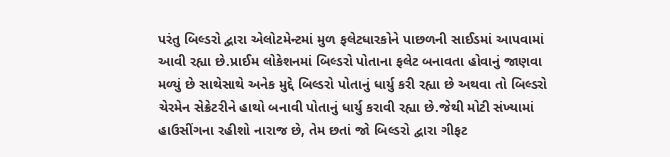પરંતુ બિલ્ડરો દ્વારા એલોટમેન્ટમાં મુળ ફલેટધારકોને પાછળની સાઈડમાં આપવામાં આવી રહ્યા છે.પ્રાઈમ લોકેશનમાં બિલ્ડરો પોતાના ફલેટ બનાવતા હોવાનું જાણવા મળ્યું છે સાથેસાથે અનેક મુદ્દે બિલ્ડરો પોતાનું ધાર્યુ કરી રહ્યા છે અથવા તો બિલ્ડરો ચેરમેન સેક્રેટરીને હાથો બનાવી પોતાનું ધાર્યુ કરાવી રહ્યા છે.જેથી મોટી સંખ્યામાં હાઉસીંગના રહીશો નારાજ છે, તેમ છતાં જો બિલ્ડરો દ્વારા ગીફટ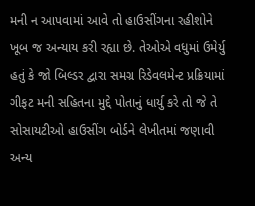મની ન આપવામાં આવે તો હાઉસીંગના રહીશોને ખૂબ જ અન્યાય કરી રહ્યા છે. તેઓએ વધુમાં ઉમેર્યુ હતું કે જો બિલ્ડર દ્વારા સમગ્ર રિડેવલમેન્ટ પ્રક્રિયામાં ગીફટ મની સહિતના મુદ્દે પોતાનું ધાર્યુ કરે તો જે તે સોસાયટીઓ હાઉસીંગ બોર્ડને લેખીતમાં જણાવી અન્ય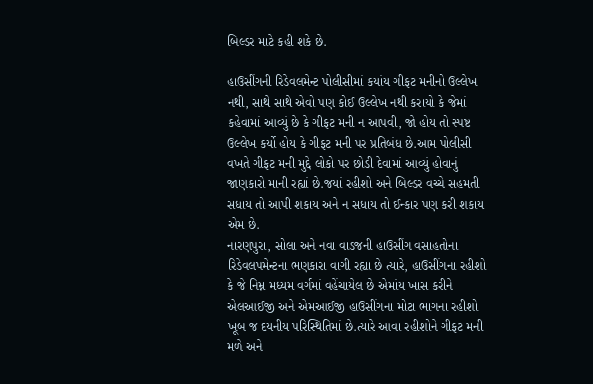બિલ્ડર માટે કહી શકે છે.

હાઉસીંગની રિડેવલમેન્ટ પોલીસીમાં કયાંય ગીફટ મનીનો ઉલ્લેખ નથી, સાથે સાથે એવો પણ કોઈ ઉલ્લેખ નથી કરાયો કે જેમાં કહેવામાં આવ્યું છે કે ગીફટ મની ન આપવી, જો હોય તો સ્પષ્ટ ઉલ્લેખ કર્યો હોય કે ગીફટ મની પર પ્રતિબંધ છે.આમ પોલીસી વખતે ગીફટ મની મુદ્દે લોકો પર છોડી દેવામાં આવ્યું હોવાનું જાણકારો માની રહ્યાં છે.જયાં રહીશો અને બિલ્ડર વચ્ચે સહમતી સધાય તો આપી શકાય અને ન સધાય તો ઈન્કાર પણ કરી શકાય એમ છે.
નારણપુરા, સોલા અને નવા વાડજની હાઉસીંગ વસાહતોના રિડેવલપમેન્ટના ભણકારા વાગી રહ્યા છે ત્યારે, હાઉસીંગના રહીશો કે જે નિમ્ન મધ્યમ વર્ગમાં વહેંચાયેલ છે એમાંય ખાસ કરીને એલઆઈજી અને એમઆઈજી હાઉસીંગના મોટા ભાગના રહીશો ખૂબ જ દયનીય પરિસ્થિતિમાં છે.ત્યારે આવા રહીશોને ગીફટ મની મળે અને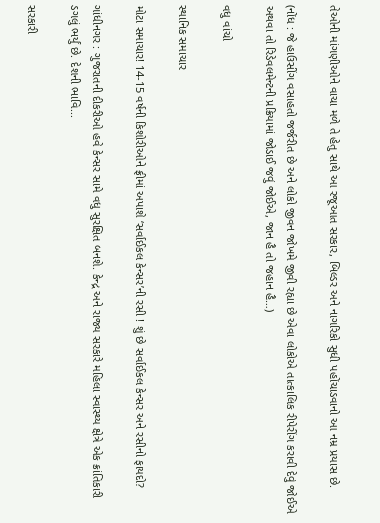તેઓની માંગણીઓને વાચા મળે તે હેતુ સાથે આ રજૂઆત સરકાર, બિલ્ડર અને નાગરિકો સુધી પહોંચાડવાનો આ નમ્ર પ્રયાસ છે.

(નોંધ : જે હાઉસીંગ વસાહતો જર્જરીત છે અને લોકો જીવન જોખમે જીવી રહ્યા છે એવા લોકોએ તાત્કાલિક રીપેરીંગ કરાવી દેવું જોઈએ અથવા તો રિડેવલમેન્ટની પ્રક્રિયામાં જોડાઈ જવું જોઈએ, જાન હૈ તો જહાન હૈ…)

વધુ વાંચો

સ્થાનિક સમાચાર

મોટા સમાચાર! 14-15 વર્ષની કિશોરીઓને ફ્રીમાં અપાશે ‘સર્વાઈકલ કેન્સર’ની રસી ! શું છે સર્વાઈકલ કેન્સર અને રસીનો ફાયદો?

ગાંધીનગર : ગુજરાતની દીકરીઓ હવે કેન્સર સામે વધુ સુરક્ષિત બનશે. કેન્દ્ર અને રાજ્ય સરકારે મહિલા સ્વાસ્થ્ય ક્ષેત્રે એક ક્રાંતિકારી ડગલું ભર્યું છે. દેશની ભાવિ...

સરકારી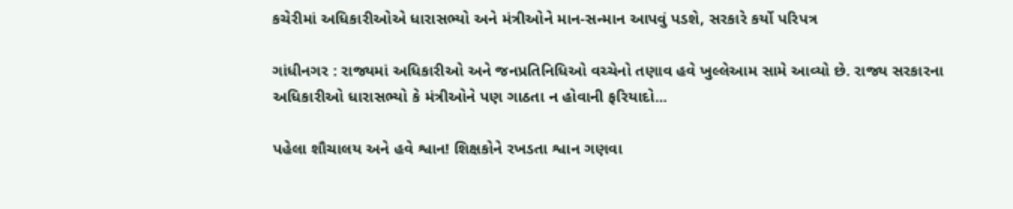કચેરીમાં અધિકારીઓએ ધારાસભ્યો અને મંત્રીઓને માન-સન્માન આપવું પડશે, સરકારે કર્યો પરિપત્ર

ગાંધીનગર : રાજ્યમાં અધિકારીઓ અને જનપ્રતિનિધિઓ વચ્ચેનો તણાવ હવે ખુલ્લેઆમ સામે આવ્યો છે. રાજ્ય સરકારના અધિકારીઓ ધારાસભ્યો કે મંત્રીઓને પણ ગાઠતા ન હોવાની ફરિયાદો...

પહેલા શૌચાલય અને હવે શ્વાન! શિક્ષકોને રખડતા શ્વાન ગણવા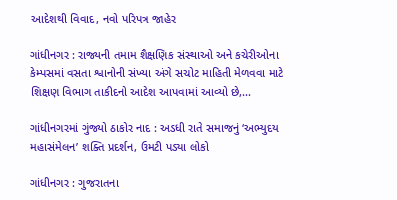આદેશથી વિવાદ, નવો પરિપત્ર જાહેર

ગાંધીનગર : રાજ્યની તમામ શૈક્ષણિક સંસ્થાઓ અને કચેરીઓના કેમ્પસમાં વસતા શ્વાનોની સંખ્યા અંગે સચોટ માહિતી મેળવવા માટે શિક્ષણ વિભાગ તાકીદનો આદેશ આપવામાં આવ્યો છે,...

ગાંધીનગરમાં ગુંજ્યો ઠાકોર નાદ : અડધી રાતે સમાજનું ‘અભ્યુદય મહાસંમેલન’ શક્તિ પ્રદર્શન, ઉમટી પડ્યા લોકો

ગાંધીનગર : ગુજરાતના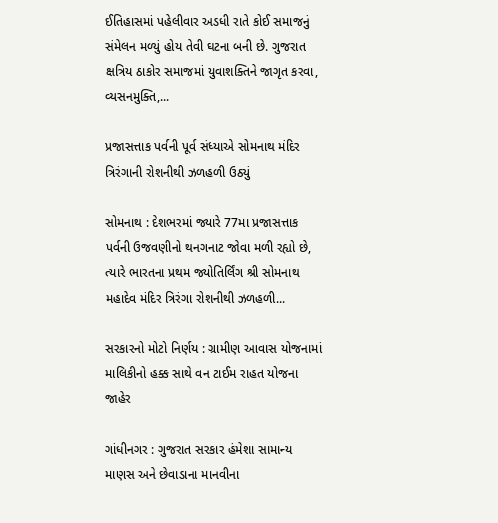ઈતિહાસમાં પહેલીવાર અડધી રાતે કોઈ સમાજનું સંમેલન મળ્યું હોય તેવી ઘટના બની છે. ગુજરાત ક્ષત્રિય ઠાકોર સમાજમાં યુવાશક્તિને જાગૃત કરવા, વ્યસનમુક્તિ,...

પ્રજાસત્તાક પર્વની પૂર્વ સંધ્યાએ સોમનાથ મંદિર ત્રિરંગાની રોશનીથી ઝળહળી ઉઠ્યું

સોમનાથ : દેશભરમાં જ્યારે 77મા પ્રજાસત્તાક પર્વની ઉજવણીનો થનગનાટ જોવા મળી રહ્યો છે, ત્યારે ભારતના પ્રથમ જ્યોતિર્લિંગ શ્રી સોમનાથ મહાદેવ મંદિર ત્રિરંગા રોશનીથી ઝળહળી...

સરકારનો મોટો નિર્ણય : ગ્રામીણ આવાસ યોજનામાં માલિકીનો હક્ક સાથે વન ટાઈમ રાહત યોજના જાહેર

ગાંધીનગર : ગુજરાત સરકાર હંમેશા સામાન્ય માણસ અને છેવાડાના માનવીના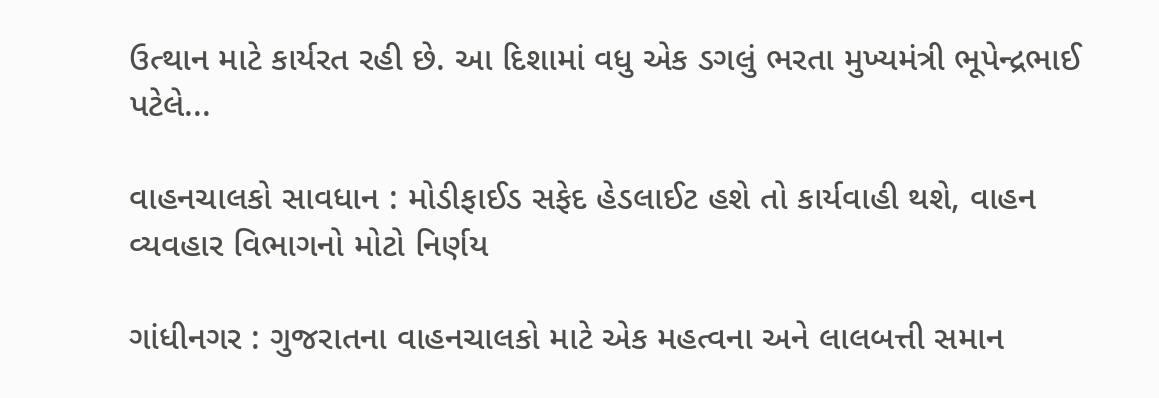ઉત્થાન માટે કાર્યરત રહી છે. આ દિશામાં વધુ એક ડગલું ભરતા મુખ્યમંત્રી ભૂપેન્દ્રભાઈ પટેલે...

વાહનચાલકો સાવધાન : મોડીફાઈડ સફેદ હેડલાઈટ હશે તો કાર્યવાહી થશે, વાહન વ્યવહાર વિભાગનો મોટો નિર્ણય

ગાંધીનગર : ગુજરાતના વાહનચાલકો માટે એક મહત્વના અને લાલબત્તી સમાન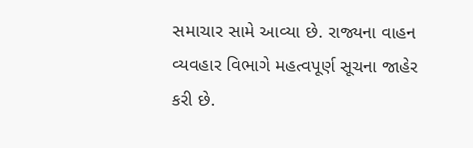સમાચાર સામે આવ્યા છે. રાજ્યના વાહન વ્યવહાર વિભાગે મહત્વપૂર્ણ સૂચના જાહેર કરી છે.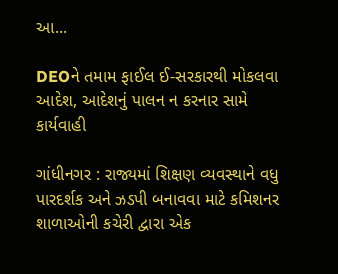આ...

DEOને તમામ ફાઈલ ઈ-સરકારથી મોકલવા આદેશ, આદેશનું પાલન ન કરનાર સામે કાર્યવાહી

ગાંધીનગર : રાજ્યમાં શિક્ષણ વ્યવસ્થાને વધુ પારદર્શક અને ઝડપી બનાવવા માટે કમિશનર શાળાઓની કચેરી દ્વારા એક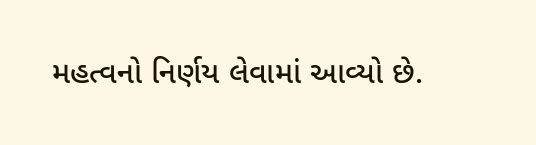મહત્વનો નિર્ણય લેવામાં આવ્યો છે.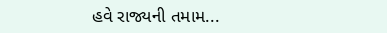હવે રાજ્યની તમામ...